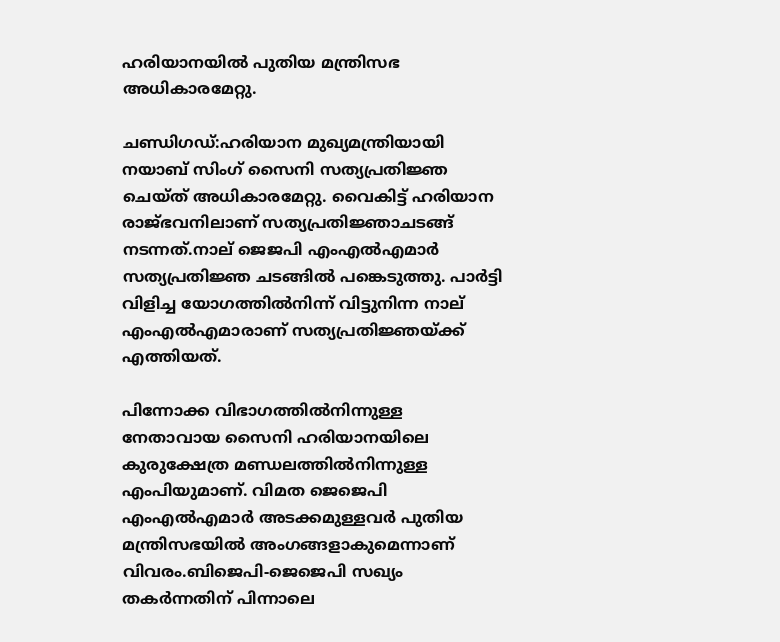ഹരിയാനയിൽ പുതിയ മന്ത്രിസഭ അധികാരമേറ്റു.

ചണ്ഡിഗഡ്:ഹരിയാന മുഖ്യമന്ത്രിയായി നയാബ് സിംഗ് സൈനി സത്യപ്രതിജ്ഞ ചെയ്ത് അധികാരമേറ്റു. വൈകിട്ട് ഹരിയാന രാജ്ഭവനിലാണ് സത്യപ്രതിജ്ഞാചടങ്ങ് നടന്നത്.നാല് ജെജപി എംഎല്‍എമാർ സത്യപ്രതിജ്ഞ ച‌ടങ്ങില്‍ പങ്കെടുത്തു. പാർട്ടി വിളിച്ച യോഗത്തില്‍നിന്ന് വിട്ടുനിന്ന നാല് എംഎല്‍എമാരാണ് സത്യപ്രതിജ്ഞയ്ക്ക് എത്തിയത്.

പിന്നോക്ക വിഭാഗത്തില്‍നിന്നുള്ള നേതാവായ സൈനി ഹരിയാനയിലെ കുരുക്ഷേത്ര മണ്ഡലത്തില്‍നിന്നുള്ള എംപിയുമാണ്. വിമത ജെജെപി എംഎല്‍എമാര്‍ അടക്കമുള്ളവര്‍ പുതിയ മന്ത്രിസഭയില്‍ അംഗങ്ങളാകുമെന്നാണ് വിവരം.ബിജെപി-ജെജെപി സഖ്യം തകര്‍ന്നതിന് പിന്നാലെ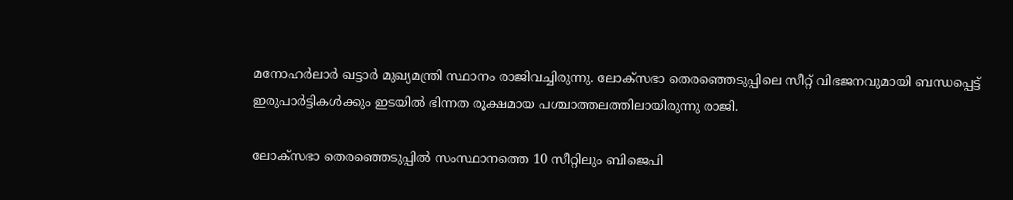മനോഹര്‍ലാര്‍ ഖട്ടാര്‍ മുഖ്യമന്ത്രി സ്ഥാനം രാജിവച്ചിരുന്നു. ലോക്‌സഭാ തെരഞ്ഞെടുപ്പിലെ സീറ്റ് വിഭജനവുമായി ബന്ധപ്പെട്ട് ഇരുപാര്‍ട്ടികള്‍ക്കും ഇടയില്‍ ഭിന്നത രൂക്ഷമായ പശ്ചാത്തലത്തിലായിരുന്നു രാജി.

ലോക്‌സഭാ തെരഞ്ഞെടുപ്പില്‍ സംസ്ഥാനത്തെ 10 സീറ്റിലും ബിജെപി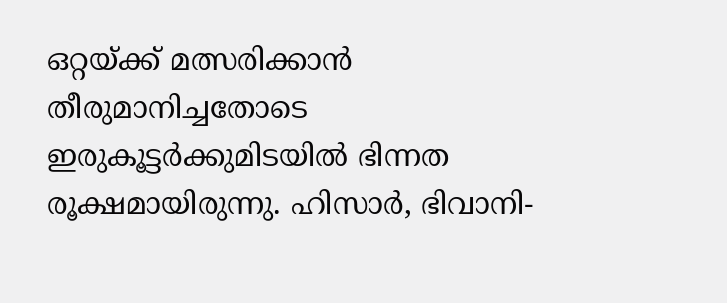ഒറ്റയ്ക്ക് മത്സരിക്കാന്‍ തീരുമാനിച്ചതോടെ ഇരുകൂട്ടര്‍ക്കുമിടയില്‍ ഭിന്നത രൂക്ഷമായിരുന്നു. ഹിസാര്‍, ഭിവാനി-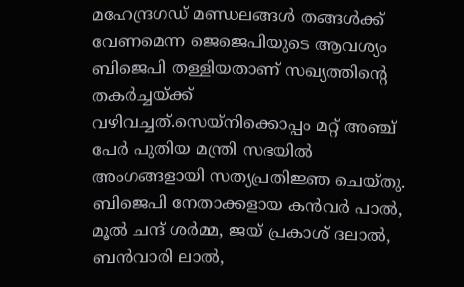മഹേന്ദ്രഗഡ് മണ്ഡലങ്ങള്‍ തങ്ങള്‍ക്ക് വേണമെന്ന ജെജെപിയുടെ ആവശ്യം ബിജെപി തള്ളിയതാണ് സഖ്യത്തിന്‍റെ തകര്‍ച്ചയ്ക്ക് വഴിവച്ചത്.സെയ്‌നിക്കൊപ്പം മറ്റ് അഞ്ച് പേർ പുതിയ മന്ത്രി സഭയിൽ അംഗങ്ങളായി സത്യപ്രതിജ്ഞ ചെയ്തു. ബിജെപി നേതാക്കളായ കൻവർ പാൽ, മൂൽ ചന്ദ് ശർമ്മ, ജയ് പ്രകാശ് ദലാൽ, ബൻവാരി ലാൽ,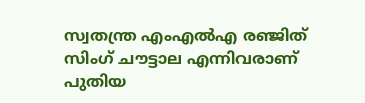സ്വതന്ത്ര എംഎൽഎ രഞ്ജിത് സിംഗ് ചൗട്ടാല എന്നിവരാണ് പുതിയ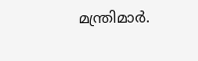മന്ത്രിമാർ.